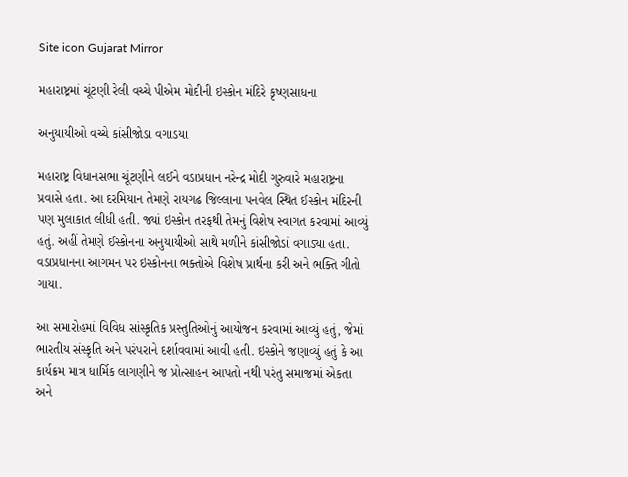Site icon Gujarat Mirror

મહારાષ્ટ્રમાં ચૂંટણી રેલી વચ્ચે પીએમ મોદીની ઇસ્કોન મંદિરે કૃષ્ણસાધના

અનુયાયીઓ વચ્ચે કાંસીજોડા વગાડયા

મહારાષ્ટ્ર વિધાનસભા ચૂંટણીને લઈને વડાપ્રધાન નરેન્દ્ર મોદી ગુરુવારે મહારાષ્ટ્રના પ્રવાસે હતા. આ દરમિયાન તેમણે રાયગઢ જિલ્લાના પનવેલ સ્થિત ઈસ્કોન મંદિરની પણ મુલાકાત લીધી હતી. જ્યાં ઇસ્કોન તરફથી તેમનું વિશેષ સ્વાગત કરવામાં આવ્યું હતું. અહીં તેમણે ઈસ્કોનના અનુયાયીઓ સાથે મળીને કાંસીજોડાં વગાડ્યા હતા.
વડાપ્રધાનના આગમન પર ઇસ્કોનના ભક્તોએ વિશેષ પ્રાર્થના કરી અને ભક્તિ ગીતો ગાયા.

આ સમારોહમાં વિવિધ સાંસ્કૃતિક પ્રસ્તુતિઓનું આયોજન કરવામાં આવ્યું હતું, જેમાં ભારતીય સંસ્કૃતિ અને પરંપરાને દર્શાવવામાં આવી હતી. ઇસ્કોને જણાવ્યું હતું કે આ કાર્યક્રમ માત્ર ધાર્મિક લાગણીને જ પ્રોત્સાહન આપતો નથી પરંતુ સમાજમાં એકતા અને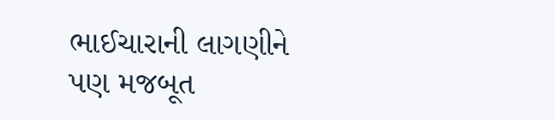ભાઈચારાની લાગણીને પણ મજબૂત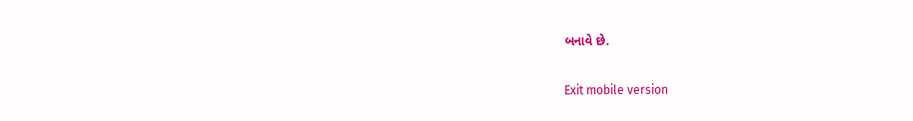બનાવે છે.

Exit mobile version